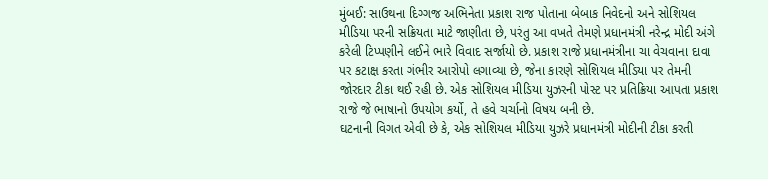મુંબઈ: સાઉથના દિગ્ગજ અભિનેતા પ્રકાશ રાજ પોતાના બેબાક નિવેદનો અને સોશિયલ મીડિયા પરની સક્રિયતા માટે જાણીતા છે, પરંતુ આ વખતે તેમણે પ્રધાનમંત્રી નરેન્દ્ર મોદી અંગે કરેલી ટિપ્પણીને લઈને ભારે વિવાદ સર્જાયો છે. પ્રકાશ રાજે પ્રધાનમંત્રીના ચા વેચવાના દાવા પર કટાક્ષ કરતા ગંભીર આરોપો લગાવ્યા છે, જેના કારણે સોશિયલ મીડિયા પર તેમની જોરદાર ટીકા થઈ રહી છે. એક સોશિયલ મીડિયા યુઝરની પોસ્ટ પર પ્રતિક્રિયા આપતા પ્રકાશ રાજે જે ભાષાનો ઉપયોગ કર્યો, તે હવે ચર્ચાનો વિષય બની છે.
ઘટનાની વિગત એવી છે કે, એક સોશિયલ મીડિયા યુઝરે પ્રધાનમંત્રી મોદીની ટીકા કરતી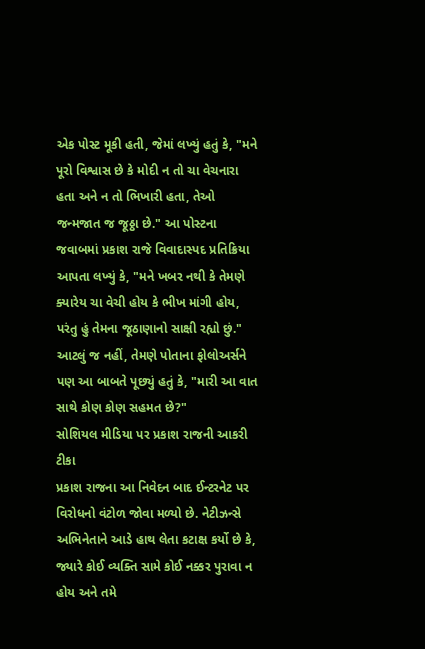એક પોસ્ટ મૂકી હતી, જેમાં લખ્યું હતું કે, "મને પૂરો વિશ્વાસ છે કે મોદી ન તો ચા વેચનારા હતા અને ન તો ભિખારી હતા, તેઓ જન્મજાત જ જૂઠ્ઠા છે." આ પોસ્ટના જવાબમાં પ્રકાશ રાજે વિવાદાસ્પદ પ્રતિક્રિયા આપતા લખ્યું કે, "મને ખબર નથી કે તેમણે ક્યારેય ચા વેચી હોય કે ભીખ માંગી હોય, પરંતુ હું તેમના જૂઠાણાનો સાક્ષી રહ્યો છું." આટલું જ નહીં, તેમણે પોતાના ફોલોઅર્સને પણ આ બાબતે પૂછ્યું હતું કે, "મારી આ વાત સાથે કોણ કોણ સહમત છે?"
સોશિયલ મીડિયા પર પ્રકાશ રાજની આકરી ટીકા
પ્રકાશ રાજના આ નિવેદન બાદ ઈન્ટરનેટ પર વિરોધનો વંટોળ જોવા મળ્યો છે. નેટીઝન્સે અભિનેતાને આડે હાથ લેતા કટાક્ષ કર્યો છે કે, જ્યારે કોઈ વ્યક્તિ સામે કોઈ નક્કર પુરાવા ન હોય અને તમે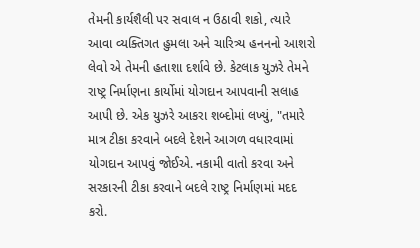તેમની કાર્યશૈલી પર સવાલ ન ઉઠાવી શકો, ત્યારે આવા વ્યક્તિગત હુમલા અને ચારિત્ર્ય હનનનો આશરો લેવો એ તેમની હતાશા દર્શાવે છે. કેટલાક યુઝરે તેમને રાષ્ટ્ર નિર્માણના કાર્યોમાં યોગદાન આપવાની સલાહ આપી છે. એક યુઝરે આકરા શબ્દોમાં લખ્યું, "તમારે માત્ર ટીકા કરવાને બદલે દેશને આગળ વધારવામાં યોગદાન આપવું જોઈએ. નકામી વાતો કરવા અને સરકારની ટીકા કરવાને બદલે રાષ્ટ્ર નિર્માણમાં મદદ કરો.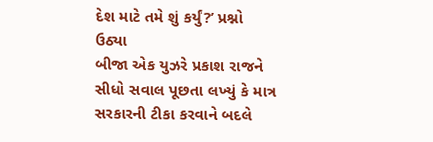દેશ માટે તમે શું કર્યું?’ પ્રશ્નો ઉઠ્યા
બીજા એક યુઝરે પ્રકાશ રાજને સીધો સવાલ પૂછતા લખ્યું કે માત્ર સરકારની ટીકા કરવાને બદલે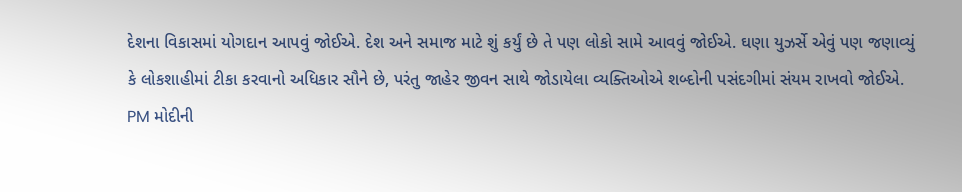દેશના વિકાસમાં યોગદાન આપવું જોઈએ. દેશ અને સમાજ માટે શું કર્યું છે તે પણ લોકો સામે આવવું જોઈએ. ઘણા યુઝર્સે એવું પણ જણાવ્યું કે લોકશાહીમાં ટીકા કરવાનો અધિકાર સૌને છે, પરંતુ જાહેર જીવન સાથે જોડાયેલા વ્યક્તિઓએ શબ્દોની પસંદગીમાં સંયમ રાખવો જોઈએ.
PM મોદીની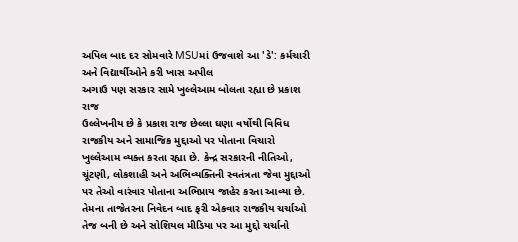અપિલ બાદ દર સોમવારે MSUમાં ઉજવાશે આ 'ડે': કર્મચારી અને વિદ્યાર્થીઓને કરી ખાસ અપીલ
અગાઉ પણ સરકાર સામે ખુલ્લેઆમ બોલતા રહ્યા છે પ્રકાશ રાજ
ઉલ્લેખનીય છે કે પ્રકાશ રાજ છેલ્લા ઘણા વર્ષોથી વિવિધ રાજકીય અને સામાજિક મુદ્દાઓ પર પોતાના વિચારો ખુલ્લેઆમ વ્યક્ત કરતા રહ્યા છે. કેન્દ્ર સરકારની નીતિઓ, ચૂંટણી, લોકશાહી અને અભિવ્યક્તિની સ્વતંત્રતા જેવા મુદ્દાઓ પર તેઓ વારંવાર પોતાના અભિપ્રાય જાહેર કરતા આવ્યા છે. તેમના તાજેતરના નિવેદન બાદ ફરી એકવાર રાજકીય ચર્ચાઓ તેજ બની છે અને સોશિયલ મીડિયા પર આ મુદ્દો ચર્ચાનો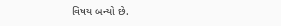વિષય બન્યો છે.